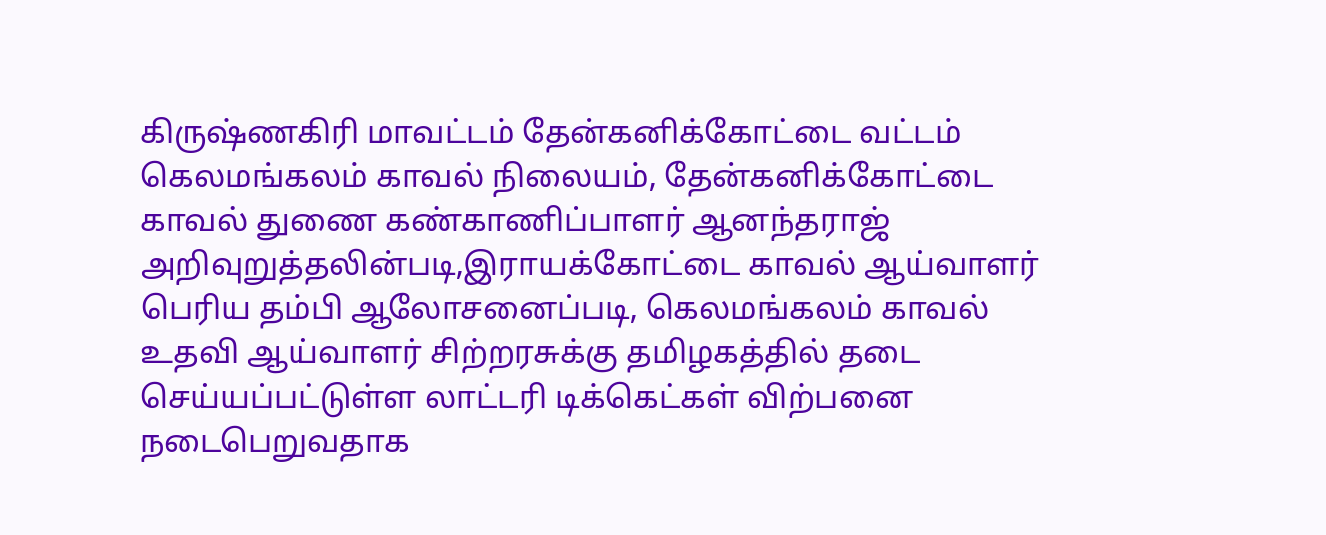கிருஷ்ணகிரி மாவட்டம் தேன்கனிக்கோட்டை வட்டம் கெலமங்கலம் காவல் நிலையம், தேன்கனிக்கோட்டை காவல் துணை கண்காணிப்பாளர் ஆனந்தராஜ் அறிவுறுத்தலின்படி,இராயக்கோட்டை காவல் ஆய்வாளர் பெரிய தம்பி ஆலோசனைப்படி, கெலமங்கலம் காவல் உதவி ஆய்வாளர் சிற்றரசுக்கு தமிழகத்தில் தடை செய்யப்பட்டுள்ள லாட்டரி டிக்கெட்கள் விற்பனை நடைபெறுவதாக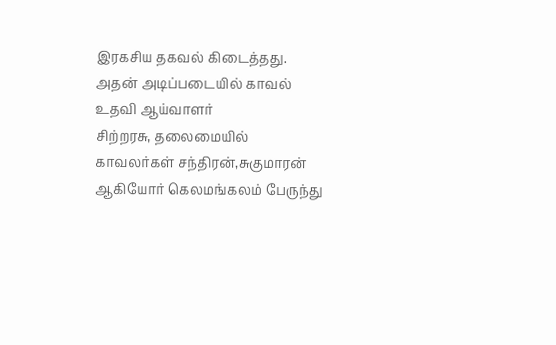இரகசிய தகவல் கிடைத்தது.
அதன் அடிப்படையில் காவல் உதவி ஆய்வாளர்
சிற்றரசு, தலைமையில்
காவலர்கள் சந்திரன்,சுகுமாரன் ஆகியோர் கெலமங்கலம் பேருந்து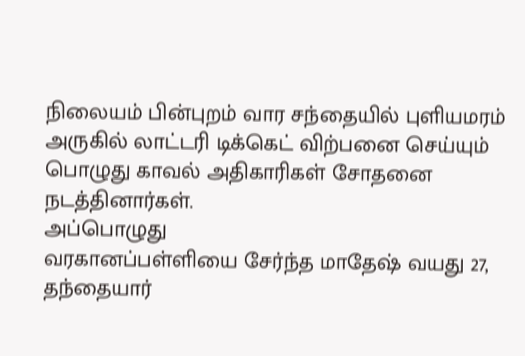நிலையம் பின்புறம் வார சந்தையில் புளியமரம் அருகில் லாட்டரி டிக்கெட் விற்பனை செய்யும் பொழுது காவல் அதிகாரிகள் சோதனை நடத்தினார்கள்.
அப்பொழுது
வரகானப்பள்ளியை சேர்ந்த மாதேஷ் வயது 27, தந்தையார்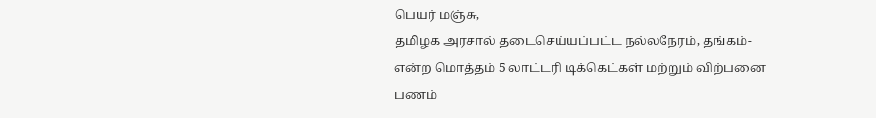பெயர் மஞ்சு,
தமிழக அரசால் தடைசெய்யப்பட்ட நல்லநேரம், தங்கம்-என்ற மொத்தம் 5 லாட்டரி டிக்கெட்கள் மற்றும் விற்பனை பணம்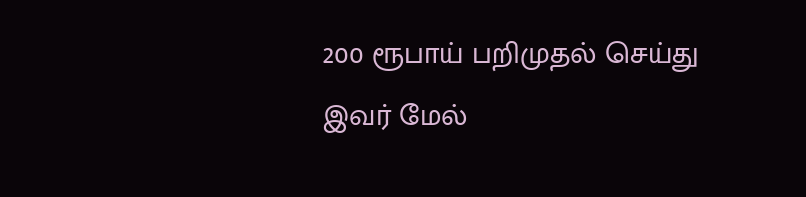200 ரூபாய் பறிமுதல் செய்து இவர் மேல்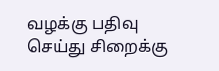வழக்கு பதிவு செய்து சிறைக்கு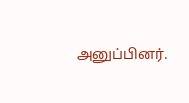அனுப்பினர்.